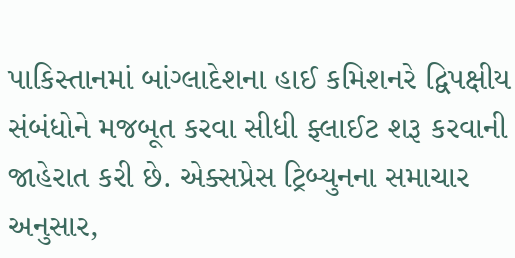પાકિસ્તાનમાં બાંગ્લાદેશના હાઈ કમિશનરે દ્વિપક્ષીય સંબંધોને મજબૂત કરવા સીધી ફ્લાઈટ શરૂ કરવાની જાહેરાત કરી છે. એક્સપ્રેસ ટ્રિબ્યુનના સમાચાર અનુસાર,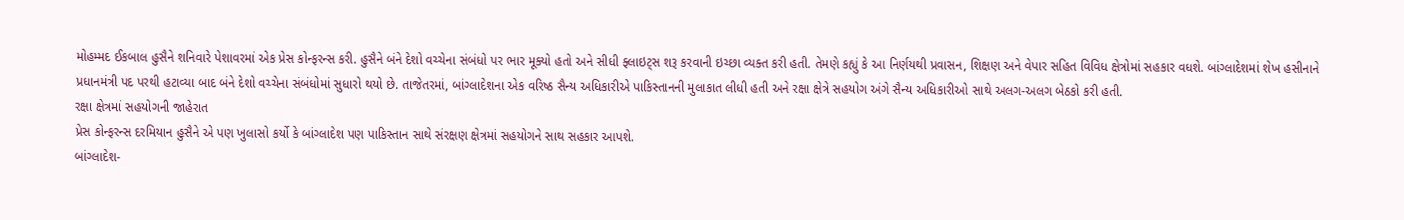મોહમ્મદ ઈકબાલ હુસૈને શનિવારે પેશાવરમાં એક પ્રેસ કોન્ફરન્સ કરી. હુસૈને બંને દેશો વચ્ચેના સંબંધો પર ભાર મૂક્યો હતો અને સીધી ફ્લાઇટ્સ શરૂ કરવાની ઇચ્છા વ્યક્ત કરી હતી. તેમણે કહ્યું કે આ નિર્ણયથી પ્રવાસન, શિક્ષણ અને વેપાર સહિત વિવિધ ક્ષેત્રોમાં સહકાર વધશે. બાંગ્લાદેશમાં શેખ હસીનાને પ્રધાનમંત્રી પદ પરથી હટાવ્યા બાદ બંને દેશો વચ્ચેના સંબંધોમાં સુધારો થયો છે. તાજેતરમાં, બાંગ્લાદેશના એક વરિષ્ઠ સૈન્ય અધિકારીએ પાકિસ્તાનની મુલાકાત લીધી હતી અને રક્ષા ક્ષેત્રે સહયોગ અંગે સૈન્ય અધિકારીઓ સાથે અલગ-અલગ બેઠકો કરી હતી.
રક્ષા ક્ષેત્રમાં સહયોગની જાહેરાત
પ્રેસ કોન્ફરન્સ દરમિયાન હુસૈને એ પણ ખુલાસો કર્યો કે બાંગ્લાદેશ પણ પાકિસ્તાન સાથે સંરક્ષણ ક્ષેત્રમાં સહયોગને સાથ સહકાર આપશે.
બાંગ્લાદેશ-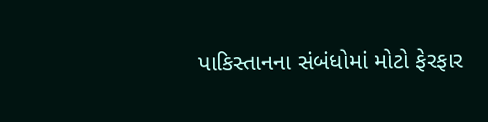પાકિસ્તાનના સંબંધોમાં મોટો ફેરફાર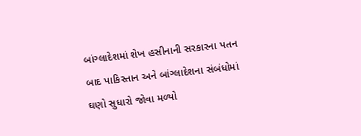બાંગ્લાદેશમાં શેખ હસીનાની સરકારના પતન બાદ પાકિસ્તાન અને બાંગ્લાદેશના સંબંધોમાં ઘણો સુધારો જોવા મળ્યો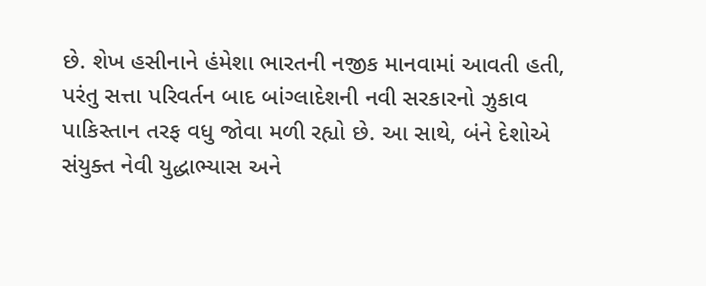છે. શેખ હસીનાને હંમેશા ભારતની નજીક માનવામાં આવતી હતી, પરંતુ સત્તા પરિવર્તન બાદ બાંગ્લાદેશની નવી સરકારનો ઝુકાવ પાકિસ્તાન તરફ વધુ જોવા મળી રહ્યો છે. આ સાથે, બંને દેશોએ સંયુક્ત નેવી યુદ્ધાભ્યાસ અને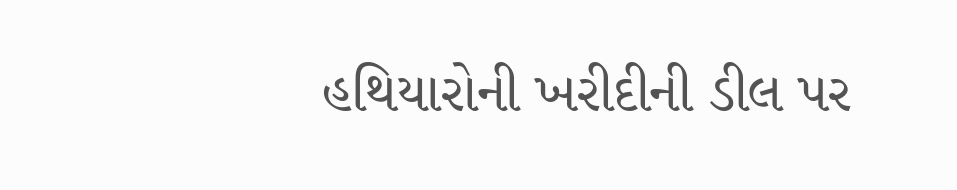હથિયારોની ખરીદીની ડીલ પર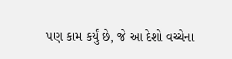પણ કામ કર્યું છે, જે આ દેશો વચ્ચેના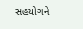સહયોગને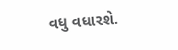વધુ વધારશે.